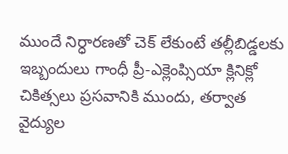ముందే నిర్ధారణతో చెక్ లేకుంటే తల్లీబిడ్డలకు ఇబ్బందులు గాంధీ ప్రీ-ఎక్లెంప్సియా క్లినిక్లో చికిత్సలు ప్రసవానికి ముందు, తర్వాత వైద్యుల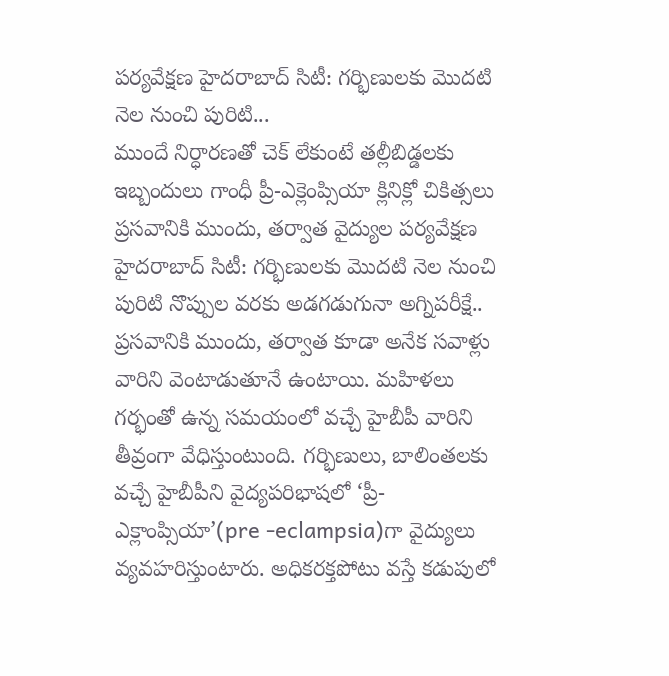పర్యవేక్షణ హైదరాబాద్ సిటీ: గర్భిణులకు మొదటి నెల నుంచి పురిటి...
ముందే నిర్ధారణతో చెక్ లేకుంటే తల్లీబిడ్డలకు ఇబ్బందులు గాంధీ ప్రీ-ఎక్లెంప్సియా క్లినిక్లో చికిత్సలు ప్రసవానికి ముందు, తర్వాత వైద్యుల పర్యవేక్షణ హైదరాబాద్ సిటీ: గర్భిణులకు మొదటి నెల నుంచి పురిటి నొప్పుల వరకు అడగడుగునా అగ్నిపరీక్షే.. ప్రసవానికి ముందు, తర్వాత కూడా అనేక సవాళ్లు వారిని వెంటాడుతూనే ఉంటాయి. మహిళలు గర్భంతో ఉన్న సమయంలో వచ్చే హైబీపీ వారిని తీవ్రంగా వేధిస్తుంటుంది. గర్భిణులు, బాలింతలకు వచ్చే హైబీపీని వైద్యపరిభాషలో ‘ప్రీ-ఎక్లాంప్సియా’(pre -eclampsia)గా వైద్యులు వ్యవహరిస్తుంటారు. అధికరక్తపోటు వస్తే కడుపులో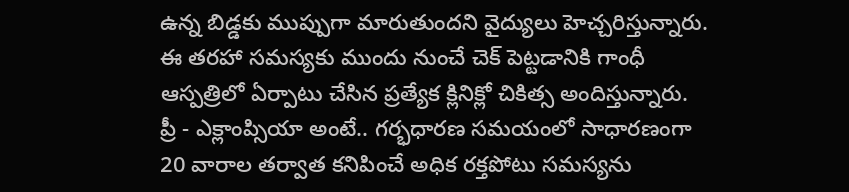ఉన్న బిడ్డకు ముప్పుగా మారుతుందని వైద్యులు హెచ్చరిస్తున్నారు. ఈ తరహా సమస్యకు ముందు నుంచే చెక్ పెట్టడానికి గాంధీ ఆస్పత్రిలో ఏర్పాటు చేసిన ప్రత్యేక క్లినిక్లో చికిత్స అందిస్తున్నారు. ప్రీ - ఎక్లాంప్సియా అంటే.. గర్భధారణ సమయంలో సాధారణంగా 20 వారాల తర్వాత కనిపించే అధిక రక్తపోటు సమస్యను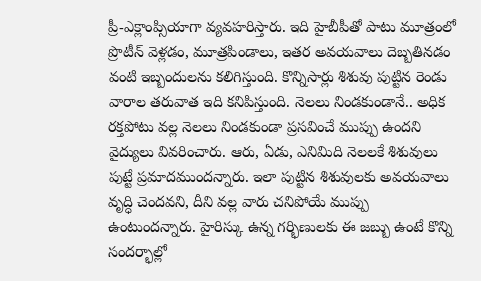ప్రీ-ఎక్లాంప్సియాగా వ్యవహరిస్తారు. ఇది హైబీపీతో పాటు మూత్రంలో ప్రొటీన్ వెళ్లడం, మూత్రపిండాలు, ఇతర అవయవాలు దెబ్బతినడం వంటి ఇబ్బందులను కలిగిస్తుంది. కొన్నిసార్లు శిశువు పుట్టిన రెండు వారాల తరువాత ఇది కనిపిస్తుంది. నెలలు నిండకుండానే.. అధిక రక్తపోటు వల్ల నెలలు నిండకుండా ప్రసవించే ముప్పు ఉందని వైద్యులు వివరించారు. ఆరు, ఏడు, ఎనిమిది నెలలకే శిశువులు పుట్టే ప్రమాదముందన్నారు. ఇలా పుట్టిన శిశువులకు అవయవాలు వృద్ధి చెందవని, దీని వల్ల వారు చనిపోయే ముప్పు ఉంటుందన్నారు. హైరిస్కు ఉన్న గర్భిణులకు ఈ జబ్బు ఉంటే కొన్ని సందర్భాల్లో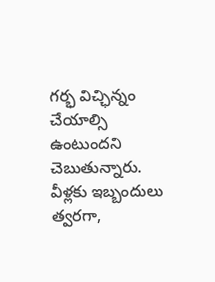గర్భ విచ్ఛిన్నం చేయాల్సి ఉంటుందని చెబుతున్నారు. వీళ్లకు ఇబ్బందులు త్వరగా,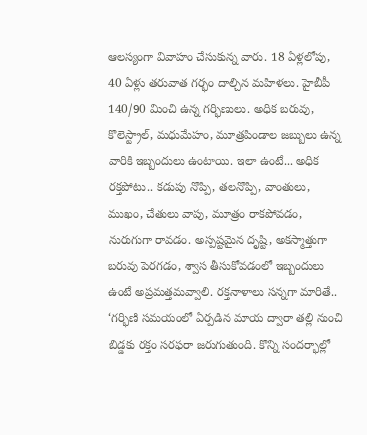ఆలస్యంగా వివాహం చేసుకున్న వారు. 18 ఏళ్లలోపు, 40 ఏళ్లు తరువాత గర్భం దాల్చిన మహిళలు. హైబీపీ 140/90 మించి ఉన్న గర్భిణులు. అధిక బరువు, కొలెస్ట్రాల్, మధుమేహం, మూత్రపిండాల జబ్బులు ఉన్న వారికి ఇబ్బందులు ఉంటాయి. ఇలా ఉంటే... అధిక రక్తపోటు.. కడుపు నొప్పి, తలనొప్పి, వాంతులు, ముఖం, చేతులు వాపు, మూత్రం రాకపోవడం, నురుగుగా రావడం. అస్పష్టమైన దృష్టి, అకస్మాత్తుగా బరువు పెరగడం, శ్వాస తీసుకోవడంలో ఇబ్బందులు ఉంటే అప్రమత్తమవ్వాలి. రక్తనాళాలు సన్నగా మారితే.. ‘గర్భిణి సమయంలో ఏర్పడిన మాయ ద్వారా తల్లి నుంచి బిడ్డకు రక్తం సరఫరా జరుగుతుంది. కొన్ని సందర్భాల్లో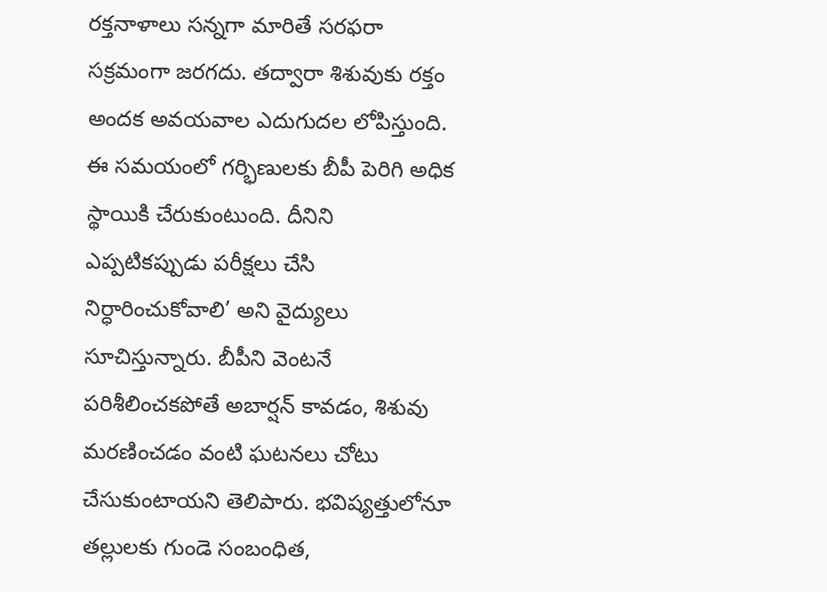రక్తనాళాలు సన్నగా మారితే సరఫరా సక్రమంగా జరగదు. తద్వారా శిశువుకు రక్తం అందక అవయవాల ఎదుగుదల లోపిస్తుంది. ఈ సమయంలో గర్భిణులకు బీపీ పెరిగి అధిక స్థాయికి చేరుకుంటుంది. దీనిని ఎప్పటికప్పుడు పరీక్షలు చేసి నిర్ధారించుకోవాలి’ అని వైద్యులు సూచిస్తున్నారు. బీపీని వెంటనే పరిశీలించకపోతే అబార్షన్ కావడం, శిశువు మరణించడం వంటి ఘటనలు చోటు చేసుకుంటాయని తెలిపారు. భవిష్యత్తులోనూ తల్లులకు గుండె సంబంధిత,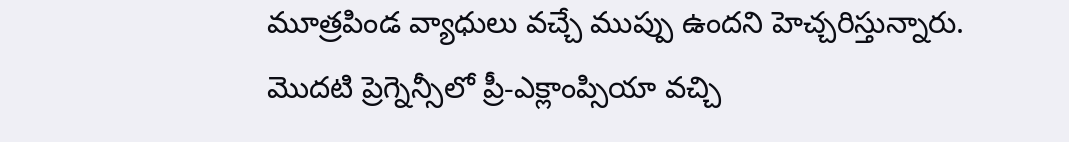మూత్రపిండ వ్యాధులు వచ్చే ముప్పు ఉందని హెచ్చరిస్తున్నారు. మొదటి ప్రెగ్నెన్సీలో ప్రీ-ఎక్లాంప్సియా వచ్చి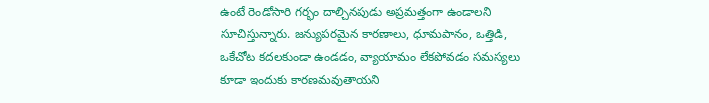ఉంటే రెండోసారి గర్భం దాల్చినపుడు అప్రమత్తంగా ఉండాలని సూచిస్తున్నారు. జన్యుపరమైన కారణాలు, ధూమపానం, ఒత్తిడి, ఒకేచోట కదలకుండా ఉండడం, వ్యాయామం లేకపోవడం సమస్యలు కూడా ఇందుకు కారణమవుతాయని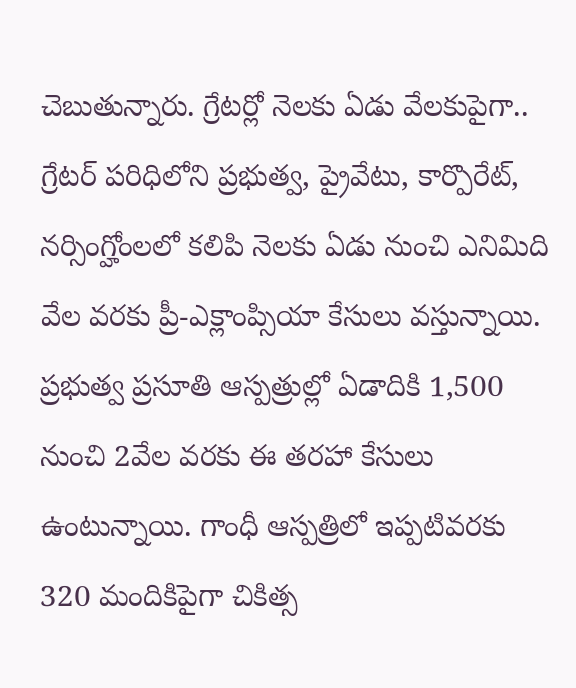చెబుతున్నారు. గ్రేటర్లో నెలకు ఏడు వేలకుపైగా.. గ్రేటర్ పరిధిలోని ప్రభుత్వ, ప్రైవేటు, కార్పొరేట్, నర్సింగ్హోంలలో కలిపి నెలకు ఏడు నుంచి ఎనిమిది వేల వరకు ప్రీ-ఎక్లాంప్సియా కేసులు వస్తున్నాయి. ప్రభుత్వ ప్రసూతి ఆస్పత్రుల్లో ఏడాదికి 1,500 నుంచి 2వేల వరకు ఈ తరహా కేసులు ఉంటున్నాయి. గాంధీ ఆస్పత్రిలో ఇప్పటివరకు 320 మందికిపైగా చికిత్స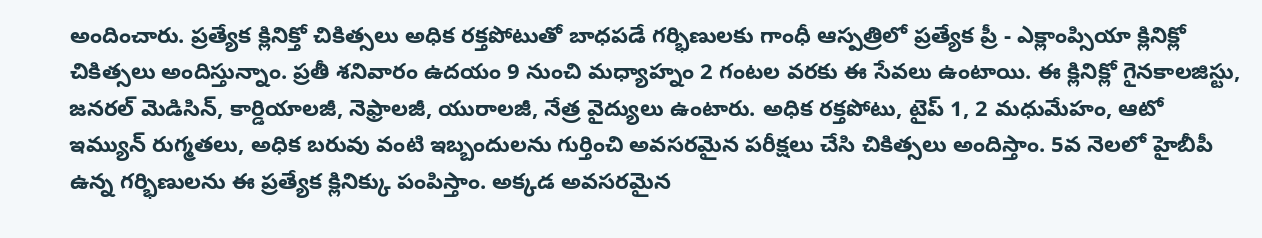అందించారు. ప్రత్యేక క్లినిక్తో చికిత్సలు అధిక రక్తపోటుతో బాధపడే గర్భిణులకు గాంధీ ఆస్పత్రిలో ప్రత్యేక ప్రీ - ఎక్లాంప్సియా క్లినిక్లో చికిత్సలు అందిస్తున్నాం. ప్రతీ శనివారం ఉదయం 9 నుంచి మధ్యాహ్నం 2 గంటల వరకు ఈ సేవలు ఉంటాయి. ఈ క్లినిక్లో గైనకాలజిస్టు, జనరల్ మెడిసిన్, కార్డియాలజీ, నెఫ్రాలజీ, యురాలజీ, నేత్ర వైద్యులు ఉంటారు. అధిక రక్తపోటు, టైప్ 1, 2 మధుమేహం, ఆటో ఇమ్యున్ రుగ్మతలు, అధిక బరువు వంటి ఇబ్బందులను గుర్తించి అవసరమైన పరీక్షలు చేసి చికిత్సలు అందిస్తాం. 5వ నెలలో హైబీపీ ఉన్న గర్భిణులను ఈ ప్రత్యేక క్లినిక్కు పంపిస్తాం. అక్కడ అవసరమైన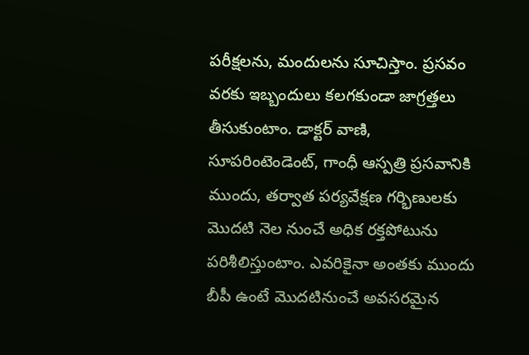పరీక్షలను, మందులను సూచిస్తాం. ప్రసవం వరకు ఇబ్బందులు కలగకుండా జాగ్రత్తలు తీసుకుంటాం. డాక్టర్ వాణి, సూపరింటెండెంట్, గాంధీ ఆస్పత్రి ప్రసవానికి ముందు, తర్వాత పర్యవేక్షణ గర్భిణులకు మొదటి నెల నుంచే అధిక రక్తపోటును పరిశీలిస్తుంటాం. ఎవరికైనా అంతకు ముందు బీపీ ఉంటే మొదటినుంచే అవసరమైన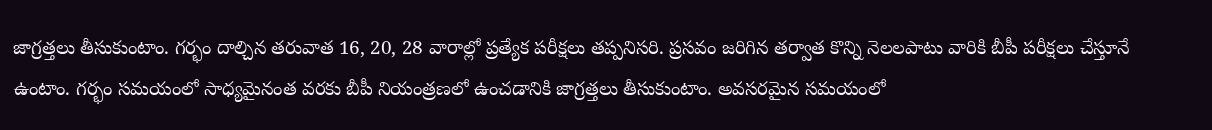జాగ్రత్తలు తీసుకుంటాం. గర్భం దాల్చిన తరువాత 16, 20, 28 వారాల్లో ప్రత్యేక పరీక్షలు తప్పనిసరి. ప్రసవం జరిగిన తర్వాత కొన్ని నెలలపాటు వారికి బీపీ పరీక్షలు చేస్తూనే ఉంటాం. గర్భం సమయంలో సాధ్యమైనంత వరకు బీపీ నియంత్రణలో ఉంచడానికి జాగ్రత్తలు తీసుకుంటాం. అవసరమైన సమయంలో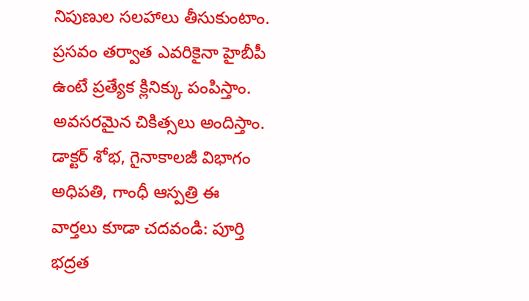నిపుణుల సలహాలు తీసుకుంటాం. ప్రసవం తర్వాత ఎవరికైనా హైబీపీ ఉంటే ప్రత్యేక క్లినిక్కు పంపిస్తాం. అవసరమైన చికిత్సలు అందిస్తాం. డాక్టర్ శోభ, గైనాకాలజీ విభాగం అధిపతి, గాంధీ ఆస్పత్రి ఈ వార్తలు కూడా చదవండి: పూర్తి భద్రత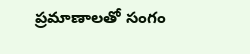ప్రమాణాలతో సంగం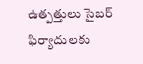ఉత్పత్తులు సైబర్ ఫిర్యాదులకు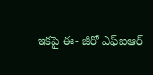ఇకపై ఈ- జీరో ఎఫ్ఐఆర్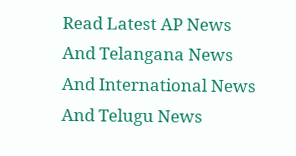Read Latest AP News And Telangana News And International News And Telugu News